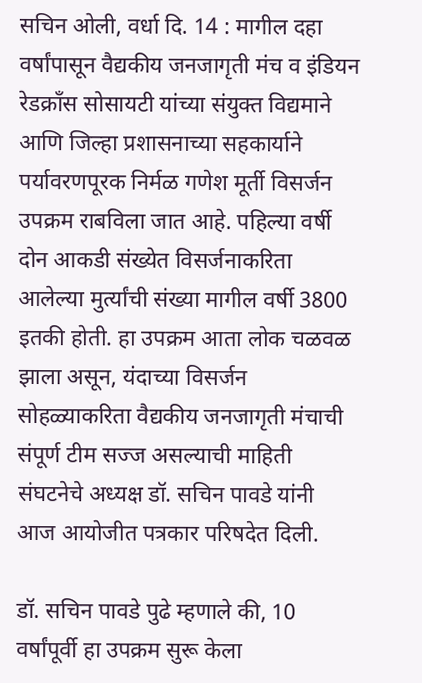सचिन ओली, वर्धा दि. 14 : मागील दहा वर्षांपासून वैद्यकीय जनजागृती मंच व इंडियन रेडक्राँस सोसायटी यांच्या संयुक्त विद्यमाने आणि जिल्हा प्रशासनाच्या सहकार्याने पर्यावरणपूरक निर्मळ गणेश मूर्ती विसर्जन उपक्रम राबविला जात आहे. पहिल्या वर्षी दोन आकडी संख्येत विसर्जनाकरिता आलेल्या मुर्त्यांची संख्या मागील वर्षी 3800 इतकी होती. हा उपक्रम आता लोक चळवळ झाला असून, यंदाच्या विसर्जन सोहळ्याकरिता वैद्यकीय जनजागृती मंचाची संपूर्ण टीम सज्ज असल्याची माहिती संघटनेचे अध्यक्ष डॉ. सचिन पावडे यांनी आज आयोजीत पत्रकार परिषदेत दिली.

डॉ. सचिन पावडे पुढे म्हणाले की, 10 वर्षांपूर्वी हा उपक्रम सुरू केला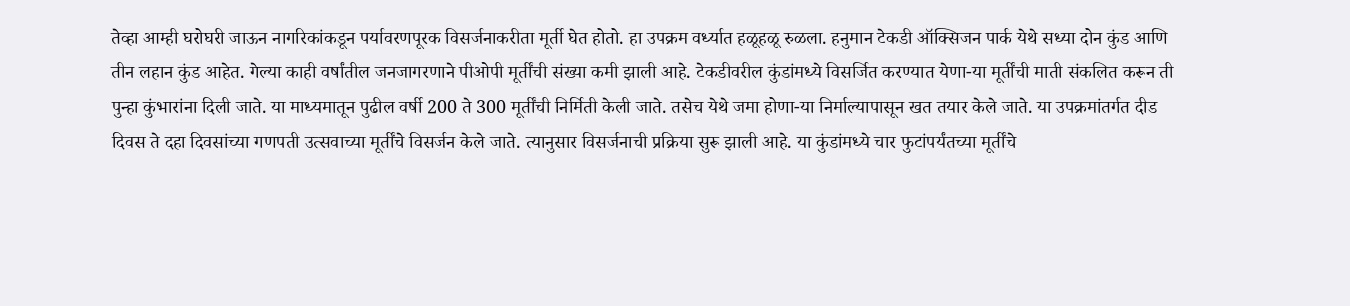तेव्हा आम्ही घरोघरी जाऊन नागरिकांकडून पर्यावरणपूरक विसर्जनाकरीता मूर्ती घेत होतो. हा उपक्रम वर्ध्यात हळूहळू रुळला. हनुमान टेकडी ऑक्सिजन पार्क येथे सध्या दोन कुंड आणि तीन लहान कुंड आहेत. गेल्या काही वर्षांतील जनजागरणाने पीओपी मूर्तींची संख्या कमी झाली आहे. टेकडीवरील कुंडांमध्ये विसर्जित करण्यात येणा-या मूर्तींची माती संकलित करून ती पुन्हा कुंभारांना दिली जाते. या माध्यमातून पुढील वर्षी 200 ते 300 मूर्तींची निर्मिती केली जाते. तसेच येथे जमा होणा-या निर्माल्यापासून खत तयार केले जाते. या उपक्रमांतर्गत दीड दिवस ते दहा दिवसांच्या गणपती उत्सवाच्या मूर्तींचे विसर्जन केले जाते. त्यानुसार विसर्जनाची प्रक्रिया सुरू झाली आहे. या कुंडांमध्ये चार फुटांपर्यंतच्या मूर्तींचे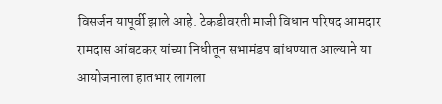विसर्जन यापूर्वी झाले आहे. टेकडीवरती माजी विधान परिषद आमदार रामदास आंबटकर यांच्या निधीतून सभामंडप बांधण्यात आल्याने या आयोजनाला हातभार लागला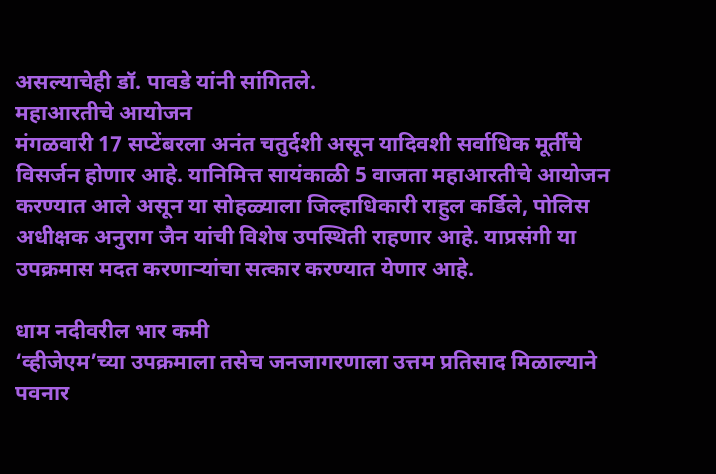असल्याचेही डॉ. पावडे यांनी सांगितले.
महाआरतीचे आयोजन
मंगळवारी 17 सप्टेंबरला अनंत चतुर्दशी असून यादिवशी सर्वाधिक मूर्तींचे विसर्जन होणार आहे. यानिमित्त सायंकाळी 5 वाजता महाआरतीचे आयोजन करण्यात आले असून या सोहळ्याला जिल्हाधिकारी राहुल कर्डिले, पोलिस अधीक्षक अनुराग जैन यांची विशेष उपस्थिती राहणार आहे. याप्रसंगी या उपक्रमास मदत करणाऱ्यांचा सत्कार करण्यात येणार आहे.

धाम नदीवरील भार कमी
‘व्हीजेएम’च्या उपक्रमाला तसेच जनजागरणाला उत्तम प्रतिसाद मिळाल्याने पवनार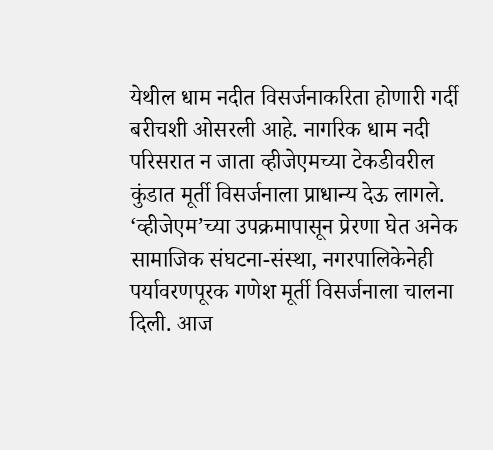येथील धाम नदीत विसर्जनाकरिता होणारी गर्दी बरीचशी ओसरली आहे. नागरिक धाम नदी परिसरात न जाता व्हीजेएमच्या टेकडीवरील कुंडात मूर्ती विसर्जनाला प्राधान्य देऊ लागले. ‘व्हीजेएम’च्या उपक्रमापासून प्रेरणा घेत अनेक सामाजिक संघटना-संस्था, नगरपालिकेनेही पर्यावरणपूरक गणेश मूर्ती विसर्जनाला चालना दिली. आज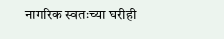नागरिक स्वतःच्या घरीही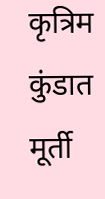कृत्रिम कुंडात मूर्ती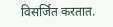विसर्जित करतात.